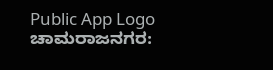Public App Logo
ಚಾಮರಾಜನಗರ: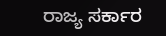ರಾಜ್ಯ ಸರ್ಕಾರ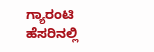ಗ್ಯಾರಂಟಿ ಹೆಸರಿನಲ್ಲಿ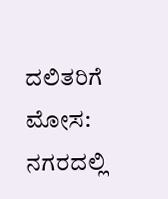ದಲಿತರಿಗೆ ಮೋಸ: ನಗರದಲ್ಲಿ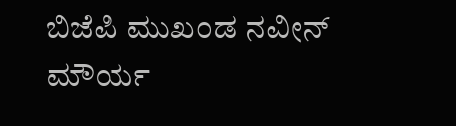ಬಿಜೆಪಿ ಮುಖಂಡ ನವೀನ್‌ ಮೌರ್ಯ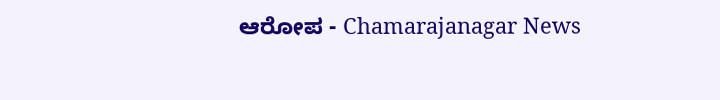ಆರೋಪ - Chamarajanagar News